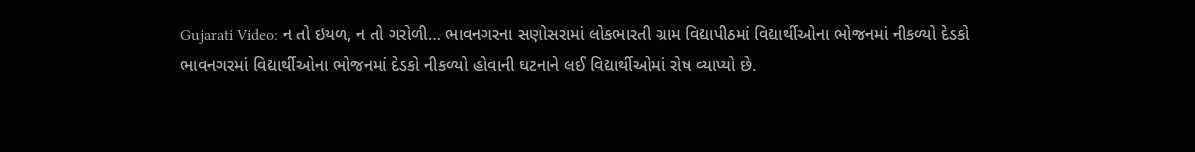Gujarati Video: ન તો ઇયળ, ન તો ગરોળી… ભાવનગરના સણોસરામાં લોકભારતી ગ્રામ વિદ્યાપીઠમાં વિદ્યાર્થીઓના ભોજનમાં નીકળ્યો દેડકો
ભાવનગરમાં વિદ્યાર્થીઓના ભોજનમાં દેડકો નીકળ્યો હોવાની ઘટનાને લઈ વિદ્યાર્થીઓમાં રોષ વ્યાપ્યો છે.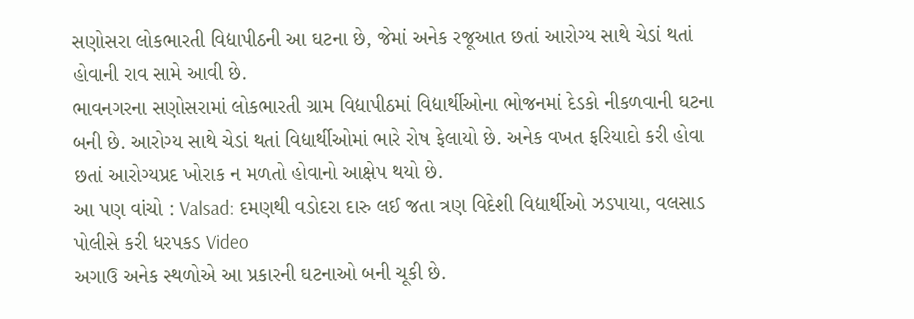સણોસરા લોકભારતી વિદ્યાપીઠની આ ઘટના છે, જેમાં અનેક રજૂઆત છતાં આરોગ્ય સાથે ચેડાં થતાં હોવાની રાવ સામે આવી છે.
ભાવનગરના સણોસરામાં લોકભારતી ગ્રામ વિદ્યાપીઠમાં વિદ્યાર્થીઓના ભોજનમાં દેડકો નીકળવાની ઘટના બની છે. આરોગ્ય સાથે ચેડાં થતાં વિદ્યાર્થીઓમાં ભારે રોષ ફેલાયો છે. અનેક વખત ફરિયાદો કરી હોવા છતાં આરોગ્યપ્રદ ખોરાક ન મળતો હોવાનો આક્ષેપ થયો છે.
આ પણ વાંચો : Valsad: દમણથી વડોદરા દારુ લઈ જતા ત્રણ વિદેશી વિદ્યાર્થીઓ ઝડપાયા, વલસાડ પોલીસે કરી ધરપકડ Video
અગાઉ અનેક સ્થળોએ આ પ્રકારની ઘટનાઓ બની ચૂકી છે.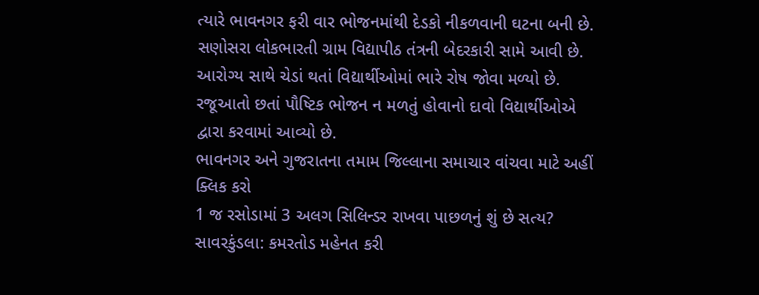ત્યારે ભાવનગર ફરી વાર ભોજનમાંથી દેડકો નીકળવાની ઘટના બની છે. સણોસરા લોકભારતી ગ્રામ વિદ્યાપીઠ તંત્રની બેદરકારી સામે આવી છે. આરોગ્ય સાથે ચેડાં થતાં વિદ્યાર્થીઓમાં ભારે રોષ જોવા મળ્યો છે. રજૂઆતો છતાં પૌષ્ટિક ભોજન ન મળતું હોવાનો દાવો વિદ્યાર્થીઓએ દ્વારા કરવામાં આવ્યો છે.
ભાવનગર અને ગુજરાતના તમામ જિલ્લાના સમાચાર વાંચવા માટે અહીં ક્લિક કરો
1 જ રસોડામાં 3 અલગ સિલિન્ડર રાખવા પાછળનું શું છે સત્ય?
સાવરકુંડલા: કમરતોડ મહેનત કરી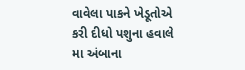વાવેલા પાકને ખેડૂતોએ કરી દીધો પશુના હવાલે
મા અંબાના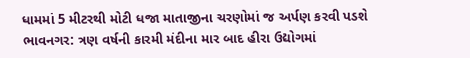ધામમાં 5 મીટરથી મોટી ધજા માતાજીના ચરણોમાં જ અર્પણ કરવી પડશે
ભાવનગર: ત્રણ વર્ષની કારમી મંદીના માર બાદ હીરા ઉદ્યોગમાં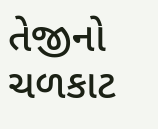તેજીનો ચળકાટ